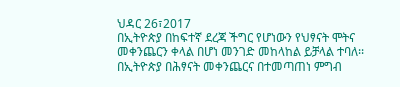ህዳር 26፣2017
በኢትዮጵያ በከፍተኛ ደረጃ ችግር የሆነውን የህፃናት ሞትና መቀንጨርን ቀላል በሆነ መንገድ መከላከል ይቻላል ተባለ፡፡
በኢትዮጵያ በሕፃናት መቀንጨርና በተመጣጠነ ምግብ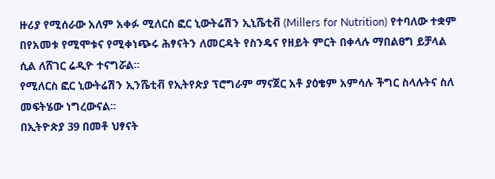ዙሪያ የሚሰራው አለም አቀፉ ሚለርስ ፎር ኒውትሬሽን ኢኒሼቲቭ (Millers for Nutrition) የተባለው ተቋም በየአመቱ የሚሞቱና የሚቀነጭሩ ሕፃናትን ለመርዳት የስንዴና የዘይት ምርት በቀላሉ ማበልፀግ ይቻላል ሲል ለሸገር ሬዲዮ ተናግሯል፡፡
የሚለርስ ፎር ኒውትሬሽን ኢንሼቲቭ የኢትየጵያ ፕሮግራም ማናጀር አቶ ያዕቄም አምሳሉ ችግር ስላሉትና ስለ መፍትሄው ነግረውናል፡፡
በኢትዮጵያ 39 በመቶ ህፃናት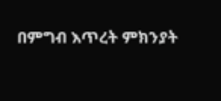በምግብ እጥረት ምክንያት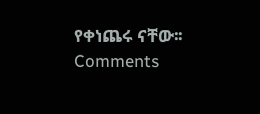የቀነጨሩ ናቸው፡፡
Comments